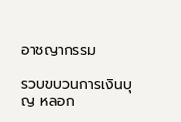อาชญากรรม

รวบขบวนการเงินบุญ หลอก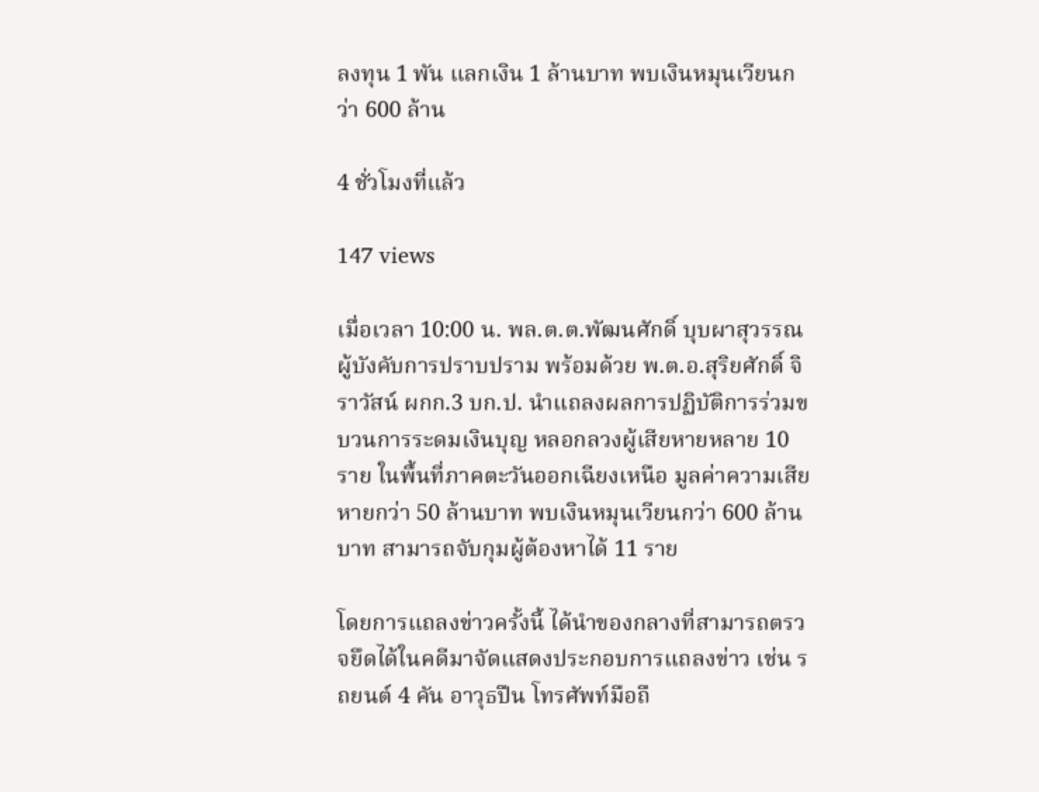ลงทุน 1 พัน แลกเงิน 1 ล้านบาท พบเงินหมุนเวียนกว่า 600 ล้าน

4 ชั่วโมงที่แล้ว

147 views

เมื่อเวลา 10:00 น. พล.ต.ต.พัฒนศักดิ์ บุบผาสุวรรณ ผู้บังคับการปราบปราม พร้อมด้วย พ.ต.อ.สุริยศักดิ์ จิราวัสน์ ผกก.3 บก.ป. นำแถลงผลการปฏิบัติการร่วมขบวนการระดมเงินบุญ หลอกลวงผู้เสียหายหลาย 10 ราย ในพื้นที่ภาคตะวันออกเฉียงเหนือ มูลค่าความเสียหายกว่า 50 ล้านบาท พบเงินหมุนเวียนกว่า 600 ล้านบาท สามารถจับกุมผู้ต้องหาได้ 11 ราย

โดยการแถลงข่าวครั้งนี้ ได้นำของกลางที่สามารถตรวจยึดได้ในคดีมาจัดแสดงประกอบการแถลงข่าว เช่น รถยนต์ 4 คัน อาวุธปืน โทรศัพท์มือถื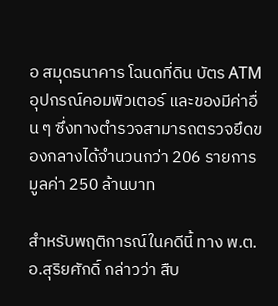อ สมุดธนาคาร โฉนดที่ดิน บัตร ATM อุปกรณ์คอมพิวเตอร์ และของมีค่าอื่น ๆ ซึ่งทางตำรวจสามารถตรวจยึดของกลางได้จำนวนกว่า 206 รายการ มูลค่า 250 ล้านบาท

สำหรับพฤติการณ์ในคดีนี้ ทาง พ.ต.อ.สุริยศักดิ์ กล่าวว่า สืบ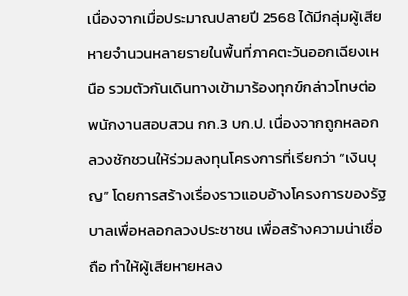เนื่องจากเมื่อประมาณปลายปี 2568 ได้มีกลุ่มผู้เสียหายจำนวนหลายรายในพื้นที่ภาคตะวันออกเฉียงเหนือ รวมตัวกันเดินทางเข้ามาร้องทุกข์กล่าวโทษต่อพนักงานสอบสวน กก.3 บก.ป. เนื่องจากถูกหลอกลวงชักชวนให้ร่วมลงทุนโครงการที่เรียกว่า “เงินบุญ” โดยการสร้างเรื่องราวแอบอ้างโครงการของรัฐบาลเพื่อหลอกลวงประชาชน เพื่อสร้างความน่าเชื่อถือ ทำให้ผู้เสียหายหลง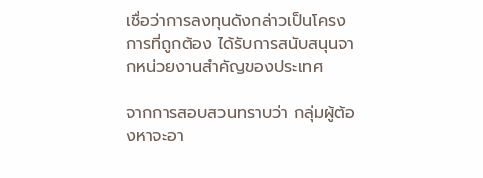เชื่อว่าการลงทุนดังกล่าวเป็นโครงการที่ถูกต้อง ได้รับการสนับสนุนจากหน่วยงานสำคัญของประเทศ

จากการสอบสวนทราบว่า กลุ่มผู้ต้องหาจะอา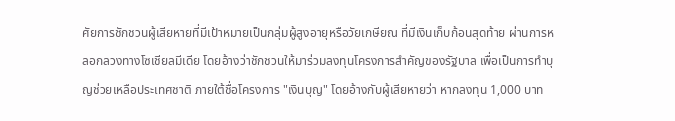ศัยการชักชวนผู้เสียหายที่มีเป้าหมายเป็นกลุ่มผู้สูงอายุหรือวัยเกษียณ ที่มีเงินเก็บก้อนสุดท้าย ผ่านการหลอกลวงทางโซเชียลมีเดีย โดยอ้างว่าชักชวนให้มาร่วมลงทุนโครงการสำคัญของรัฐบาล เพื่อเป็นการทำบุญช่วยเหลือประเทศชาติ ภายใต้ชื่อโครงการ "เงินบุญ" โดยอ้างกับผู้เสียหายว่า หากลงทุน 1,000 บาท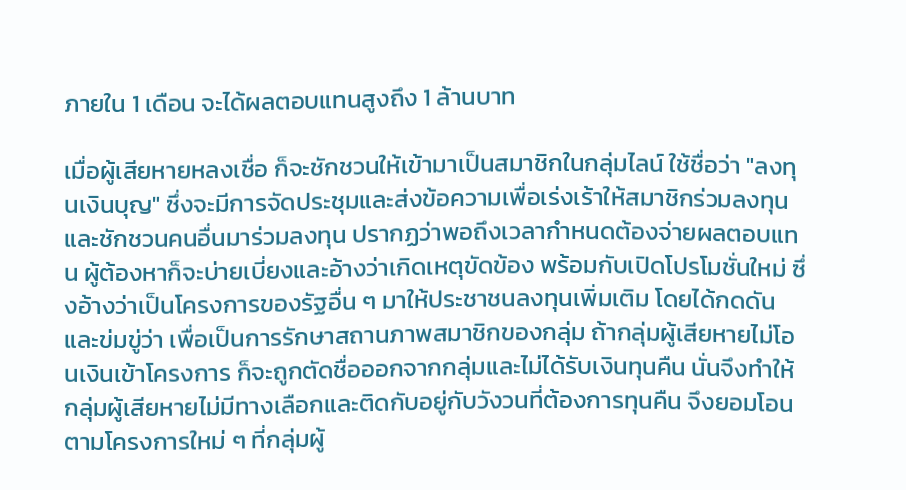ภายใน 1 เดือน จะได้ผลตอบแทนสูงถึง 1 ล้านบาท

เมื่อผู้เสียหายหลงเชื่อ ก็จะชักชวนให้เข้ามาเป็นสมาชิกในกลุ่มไลน์ ใช้ชื่อว่า "ลงทุนเงินบุญ" ซึ่งจะมีการจัดประชุมและส่งข้อความเพื่อเร่งเร้าให้สมาชิกร่วมลงทุนและชักชวนคนอื่นมาร่วมลงทุน ปรากฏว่าพอถึงเวลากำหนดต้องจ่ายผลตอบแทน ผู้ต้องหาก็จะบ่ายเบี่ยงและอ้างว่าเกิดเหตุขัดข้อง พร้อมกับเปิดโปรโมชั่นใหม่ ซึ่งอ้างว่าเป็นโครงการของรัฐอื่น ๆ มาให้ประชาชนลงทุนเพิ่มเติม โดยได้กดดันและข่มขู่ว่า เพื่อเป็นการรักษาสถานภาพสมาชิกของกลุ่ม ถ้ากลุ่มผู้เสียหายไม่โอนเงินเข้าโครงการ ก็จะถูกตัดชื่อออกจากกลุ่มและไม่ได้รับเงินทุนคืน นั่นจึงทำให้กลุ่มผู้เสียหายไม่มีทางเลือกและติดกับอยู่กับวังวนที่ต้องการทุนคืน จึงยอมโอนตามโครงการใหม่ ๆ ที่กลุ่มผู้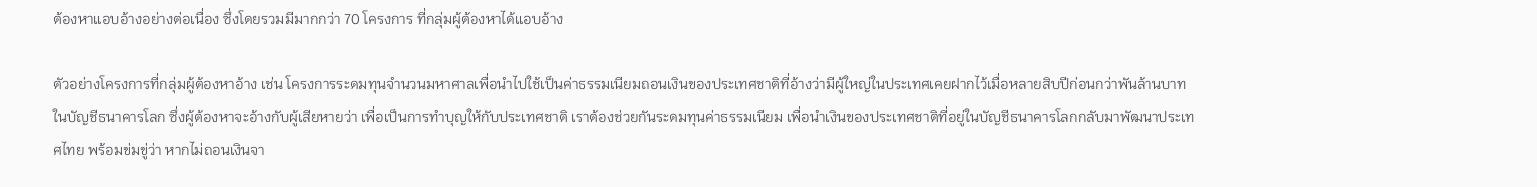ต้องหาแอบอ้างอย่างต่อเนื่อง ซึ่งโดยรวมมีมากกว่า 70 โครงการ ที่กลุ่มผู้ต้องหาได้แอบอ้าง

ตัวอย่างโครงการที่กลุ่มผู้ต้องหาอ้าง เช่น โครงการระดมทุนจำนวนมหาศาลเพื่อนำไปใช้เป็นค่าธรรมเนียมถอนเงินของประเทศชาติที่อ้างว่ามีผู้ใหญ่ในประเทศเคยฝากไว้เมื่อหลายสิบปีก่อนกว่าพันล้านบาทในบัญชีธนาคารโลก ซึ่งผู้ต้องหาจะอ้างกับผู้เสียหายว่า เพื่อเป็นการทำบุญให้กับประเทศชาติ เราต้องช่วยกันระดมทุนค่าธรรมเนียม เพื่อนำเงินของประเทศชาติที่อยู่ในบัญชีธนาคารโลกกลับมาพัฒนาประเทศไทย พร้อมข่มขู่ว่า หากไม่ถอนเงินจา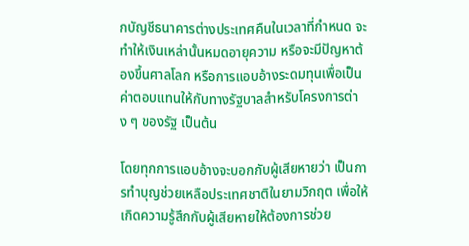กบัญชีธนาคารต่างประเทศคืนในเวลาที่กำหนด จะทำให้เงินเหล่านั้นหมดอายุความ หรือจะมีปัญหาต้องขึ้นศาลโลก หรือการแอบอ้างระดมทุนเพื่อเป็นค่าตอบแทนให้กับทางรัฐบาลสำหรับโครงการต่าง ๆ ของรัฐ เป็นต้น

โดยทุกการแอบอ้างจะบอกกับผู้เสียหายว่า เป็นการทำบุญช่วยเหลือประเทศชาติในยามวิกฤต เพื่อให้เกิดความรู้สึกกับผู้เสียหายให้ต้องการช่วย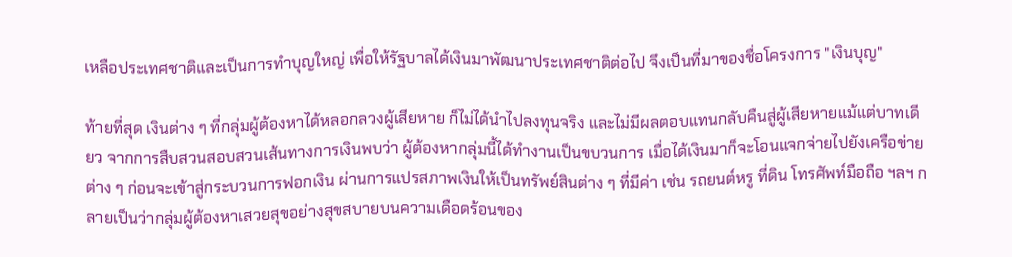เหลือประเทศชาติและเป็นการทำบุญใหญ่ เพื่อให้รัฐบาลได้เงินมาพัฒนาประเทศชาติต่อไป จึงเป็นที่มาของชื่อโครงการ "เงินบุญ"

ท้ายที่สุด เงินต่าง ๆ ที่กลุ่มผู้ต้องหาได้หลอกลวงผู้เสียหาย ก็ไม่ได้นำไปลงทุนจริง และไม่มีผลตอบแทนกลับคืนสู่ผู้เสียหายแม้แต่บาทเดียว จากการสืบสวนสอบสวนเส้นทางการเงินพบว่า ผู้ต้องหากลุ่มนี้ได้ทำงานเป็นขบวนการ เมื่อได้เงินมาก็จะโอนแจกจ่ายไปยังเครือข่ายต่าง ๆ ก่อนจะเข้าสู่กระบวนการฟอกเงิน ผ่านการแปรสภาพเงินให้เป็นทรัพย์สินต่าง ๆ ที่มีค่า เช่น รถยนต์หรู ที่ดิน โทรศัพท์มือถือ ฯลฯ กลายเป็นว่ากลุ่มผู้ต้องหาเสวยสุขอย่างสุขสบายบนความเดือดร้อนของ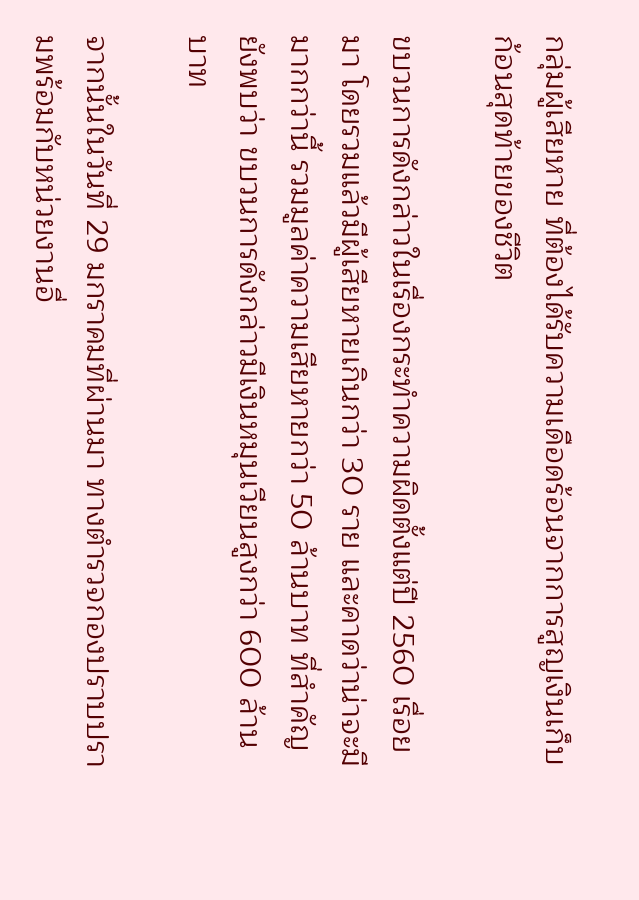กลุ่มผู้เสียหาย ที่ต้องได้รับความเดือดร้อนจากการสูญเงินเก็บก้อนสุดท้ายของชีวิต

ขบวนการดังกล่าวในเรื่องกระทำความผิดตั้งแต่ปี 2560 เรื่อยมา โดยรวมแล้วมีผู้เสียหายเกินกว่า 30 ราย และคาดว่าน่าจะมีมากกว่านี้ รวมมูลค่าความเสียหายกว่า 50 ล้านบาท ที่สำคัญยังพบว่า ขบวนการดังกล่าวมีเงินหมุนเวียนสูงกว่า 600 ล้านบาท

จากนั้นในวันที่ 29 มกราคมที่ผ่านมา ทางตำรวจกองปราบปรามพร้อมกับหน่วยงานอื่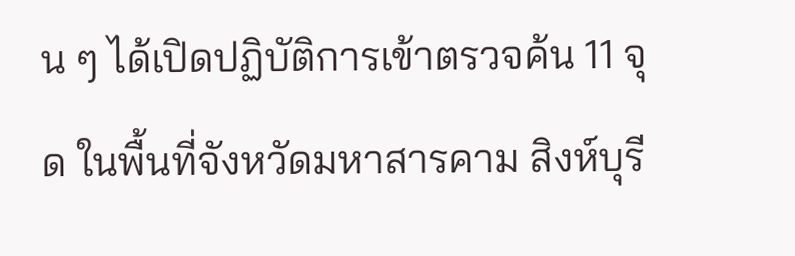น ๆ ได้เปิดปฏิบัติการเข้าตรวจค้น 11 จุด ในพื้นที่จังหวัดมหาสารคาม สิงห์บุรี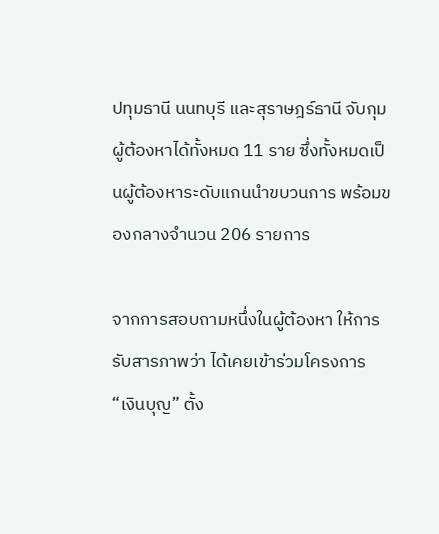ปทุมธานี นนทบุรี และสุราษฎร์ธานี จับกุมผู้ต้องหาได้ทั้งหมด 11 ราย ซึ่งทั้งหมดเป็นผู้ต้องหาระดับแกนนำขบวนการ พร้อมของกลางจำนวน 206 รายการ

จากการสอบถามหนึ่งในผู้ต้องหา ให้การรับสารภาพว่า ได้เคยเข้าร่วมโครงการ “เงินบุญ” ตั้ง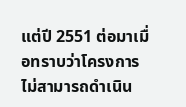แต่ปี 2551 ต่อมาเมื่อทราบว่าโครงการไม่สามารถดำเนิน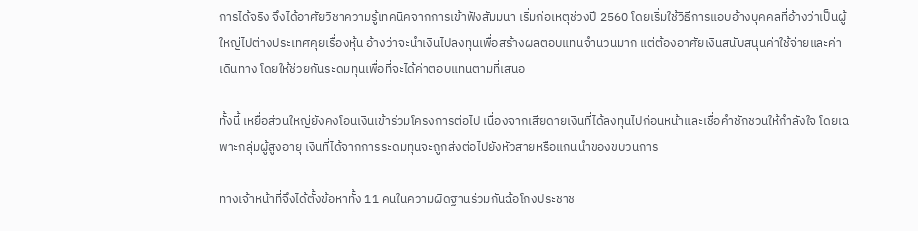การได้จริง จึงได้อาศัยวิชาความรู้เทคนิคจากการเข้าฟังสัมมนา เริ่มก่อเหตุช่วงปี 2560 โดยเริ่มใช้วิธีการแอบอ้างบุคคลที่อ้างว่าเป็นผู้ใหญ่ไปต่างประเทศคุยเรื่องหุ้น อ้างว่าจะนำเงินไปลงทุนเพื่อสร้างผลตอบแทนจำนวนมาก แต่ต้องอาศัยเงินสนับสนุนค่าใช้จ่ายและค่าเดินทาง โดยให้ช่วยกันระดมทุนเพื่อที่จะได้ค่าตอบแทนตามที่เสนอ

ทั้งนี้ เหยื่อส่วนใหญ่ยังคงโอนเงินเข้าร่วมโครงการต่อไป เนื่องจากเสียดายเงินที่ได้ลงทุนไปก่อนหน้าและเชื่อคำชักชวนให้กำลังใจ โดยเฉพาะกลุ่มผู้สูงอายุ เงินที่ได้จากการระดมทุนจะถูกส่งต่อไปยังหัวสายหรือแกนนำของขบวนการ

ทางเจ้าหน้าที่จึงได้ตั้งข้อหาทั้ง 11 คนในความผิดฐานร่วมกันฉ้อโกงประชาช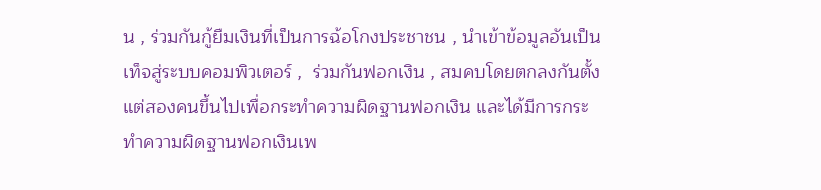น , ร่วมกันกู้ยืมเงินที่เป็นการฉ้อโกงประชาชน , นำเข้าข้อมูลอันเป็นเท็จสู่ระบบคอมพิวเตอร์ ,  ร่วมกันฟอกเงิน , สมคบโดยตกลงกันตั้งแต่สองคนขึ้นไปเพื่อกระทำความผิดฐานฟอกเงิน และได้มีการกระทำความผิดฐานฟอกเงินเพ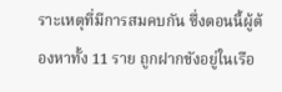ราะเหตุที่มีการสมคบกัน ซึ่งตอนนี้ผู้ต้องหาทั้ง 11 ราย ถูกฝากขังอยู่ในเรือ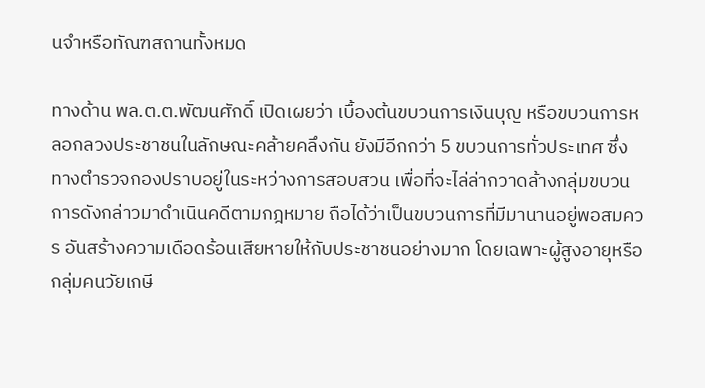นจำหรือทัณฑสถานทั้งหมด

ทางด้าน พล.ต.ต.พัฒนศักดิ์ เปิดเผยว่า เบื้องต้นขบวนการเงินบุญ หรือขบวนการหลอกลวงประชาชนในลักษณะคล้ายคลึงกัน ยังมีอีกกว่า 5 ขบวนการทั่วประเทศ ซึ่งทางตำรวจกองปราบอยู่ในระหว่างการสอบสวน เพื่อที่จะไล่ล่ากวาดล้างกลุ่มขบวนการดังกล่าวมาดำเนินคดีตามกฎหมาย ถือได้ว่าเป็นขบวนการที่มีมานานอยู่พอสมควร อันสร้างความเดือดร้อนเสียหายให้กับประชาชนอย่างมาก โดยเฉพาะผู้สูงอายุหรือกลุ่มคนวัยเกษี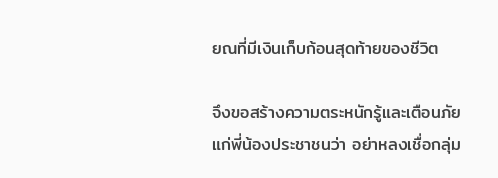ยณที่มีเงินเก็บก้อนสุดท้ายของชีวิต

จึงขอสร้างความตระหนักรู้และเตือนภัยแก่พี่น้องประชาชนว่า อย่าหลงเชื่อกลุ่ม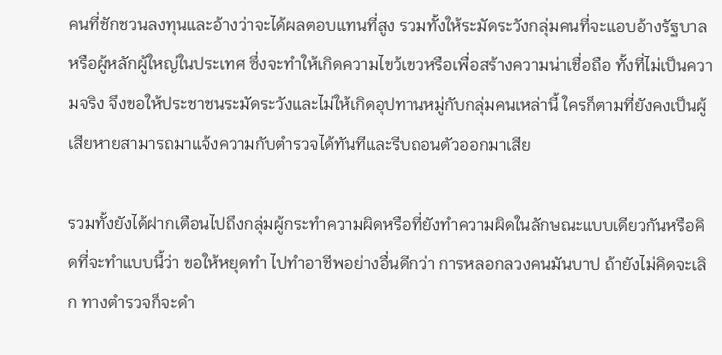คนที่ชักชวนลงทุนและอ้างว่าจะได้ผลตอบแทนที่สูง รวมทั้งให้ระมัดระวังกลุ่มคนที่จะแอบอ้างรัฐบาลหรือผู้หลักผู้ใหญ่ในประเทศ ซึ่งจะทำให้เกิดความไขว้เขวหรือเพื่อสร้างความน่าเชื่อถือ ทั้งที่ไม่เป็นความจริง จึงขอให้ประชาชนระมัดระวังและไม่ให้เกิดอุปทานหมู่กับกลุ่มคนเหล่านี้ ใครก็ตามที่ยังคงเป็นผู้เสียหายสามารถมาแจ้งความกับตำรวจได้ทันทีและรีบถอนตัวออกมาเสีย

รวมทั้งยังได้ฝากเตือนไปถึงกลุ่มผู้กระทำความผิดหรือที่ยังทำความผิดในลักษณะแบบเดียวกันหรือคิดที่จะทำแบบนี้ว่า ขอให้หยุดทำ ไปทำอาชีพอย่างอื่นดีกว่า การหลอกลวงคนมันบาป ถ้ายังไม่คิดจะเลิก ทางตำรวจก็จะดำ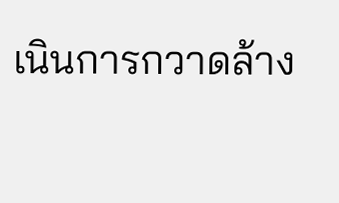เนินการกวาดล้าง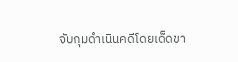จับกุมดำเนินคดีโดยเด็ดขา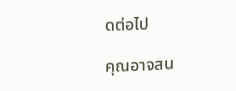ดต่อไป

คุณอาจสน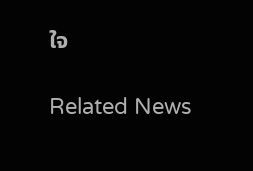ใจ

Related News